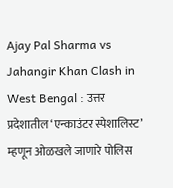Ajay Pal Sharma vs Jahangir Khan Clash in West Bengal : उत्तर प्रदेशातील ‘एन्काउंटर स्पेशालिस्ट’ म्हणून ओळखले जाणारे पोलिस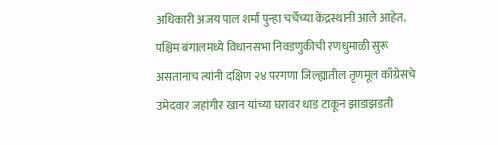अधिकारी अजय पाल शर्मा पुन्हा चर्चेच्या केंद्रस्थानी आले आहेत. पश्चिम बंगालमध्ये विधानसभा निवडणुकीची रणधुमाळी सुरू असतानाच त्यांनी दक्षिण २४ परगणा जिल्ह्यातील तृणमूल काँग्रेसचे उमेदवार जहांगीर खान यांच्या घरावर धाड टाकून झाडाझडती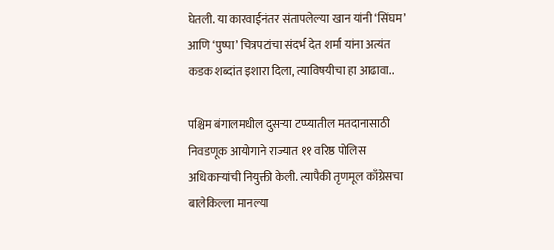घेतली. या कारवाईनंतर संतापलेल्या खान यांनी ‘सिंघम’ आणि ‘पुष्पा’ चित्रपटांचा संदर्भ देत शर्मा यांना अत्यंत कडक शब्दांत इशारा दिला, त्याविषयीचा हा आढावा..

पश्चिम बंगालमधील दुसऱ्या टप्प्यातील मतदानासाठी निवडणूक आयोगाने राज्यात ११ वरिष्ठ पोलिस अधिकाऱ्यांची नियुक्ती केली. त्यापैकी तृणमूल काँग्रेसचा बालेकिल्ला मानल्या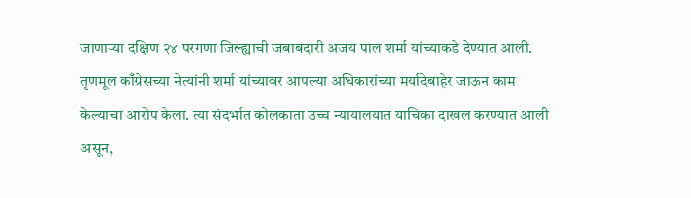जाणाऱ्या दक्षिण २४ परगणा जिल्ह्याची जबाबदारी अजय पाल शर्मा यांच्याकडे देण्यात आली. तृणमूल काँग्रेसच्या नेत्यांनी शर्मा यांच्यावर आपल्या अधिकारांच्या मर्यादेबाहेर जाऊन काम केल्याचा आरोप केला. त्या संदर्भात कोलकाता उच्च न्यायालयात याचिका दाखल करण्यात आली असून,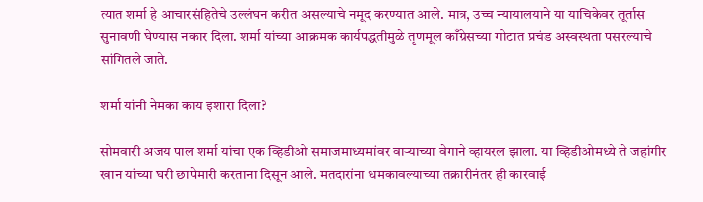त्यात शर्मा हे आचारसंहितेचे उल्लंघन करीत असल्याचे नमूद करण्यात आले. मात्र, उच्च न्यायालयाने या याचिकेवर तूर्तास सुनावणी घेण्यास नकार दिला. शर्मा यांच्या आक्रमक कार्यपद्धतीमुळे तृणमूल काँग्रेसच्या गोटात प्रचंड अस्वस्थता पसरल्याचे सांगितले जाते.

शर्मा यांनी नेमका काय इशारा दिला?

सोमवारी अजय पाल शर्मा यांचा एक व्हिडीओ समाजमाध्यमांवर वाऱ्याच्या वेगाने व्हायरल झाला. या व्हिडीओमध्ये ते जहांगीर खान यांच्या घरी छापेमारी करताना दिसून आले. मतदारांना धमकावल्याच्या तक्रारीनंतर ही कारवाई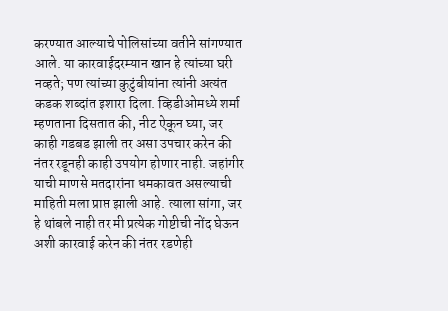करण्यात आल्याचे पोलिसांच्या वतीने सांगण्यात आले. या कारवाईदरम्यान खान हे त्यांच्या घरी नव्हते; पण त्यांच्या कुटुंबीयांना त्यांनी अत्यंत कडक शब्दांत इशारा दिला. व्हिडीओमध्ये शर्मा म्हणताना दिसतात की, नीट ऐकून घ्या, जर काही गडबड झाली तर असा उपचार करेन की नंतर रडूनही काही उपयोग होणार नाही. जहांगीर याची माणसे मतदारांना धमकावत असल्याची माहिती मला प्राप्त झाली आहे. त्याला सांगा, जर हे थांबले नाही तर मी प्रत्येक गोष्टीची नोंद घेऊन अशी कारवाई करेन की नंतर रडणेही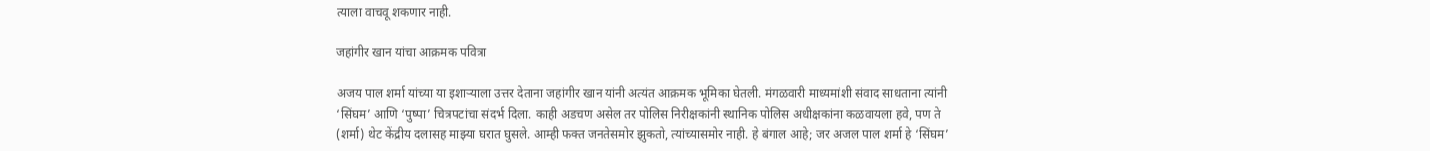त्याला वाचवू शकणार नाही.

जहांगीर खान यांचा आक्रमक पवित्रा

अजय पाल शर्मा यांच्या या इशाऱ्याला उत्तर देताना जहांगीर खान यांनी अत्यंत आक्रमक भूमिका घेतली. मंगळवारी माध्यमांशी संवाद साधताना त्यांनी ‘सिंघम’ आणि ‘पुष्पा’ चित्रपटांचा संदर्भ दिला. काही अडचण असेल तर पोलिस निरीक्षकांनी स्थानिक पोलिस अधीक्षकांना कळवायला हवे, पण ते (शर्मा) थेट केंद्रीय दलासह माझ्या घरात घुसले. आम्ही फक्त जनतेसमोर झुकतो, त्यांच्यासमोर नाही. हे बंगाल आहे; जर अजल पाल शर्मा हे ‘सिंघम’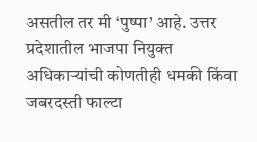असतील तर मी ‘पुष्पा’ आहे. उत्तर प्रदेशातील भाजपा नियुक्त अधिकाऱ्यांची कोणतीही धमकी किंवा जबरदस्ती फाल्टा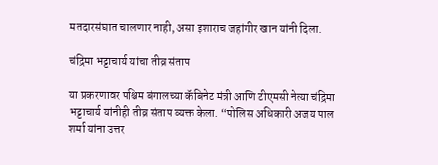मतदारसंघात चालणार नाही, असा इशाराच जहांगीर खान यांनी दिला.

चंद्रिमा भट्टाचार्य यांचा तीव्र संताप

या प्रकरणावर पश्चिम बंगालच्या कॅबिनेट मंत्री आणि टीएमसी नेत्या चंद्रिमा भट्टाचार्य यांनीही तीव्र संताप व्यक्त केला. “पोलिस अधिकारी अजय पाल शर्मा यांना उत्तर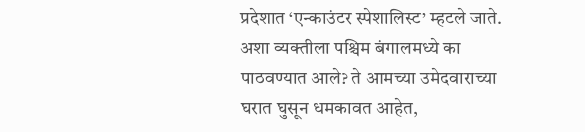प्रदेशात ‘एन्काउंटर स्पेशालिस्ट’ म्हटले जाते. अशा व्यक्तीला पश्चिम बंगालमध्ये का पाठवण्यात आले? ते आमच्या उमेदवाराच्या घरात घुसून धमकावत आहेत,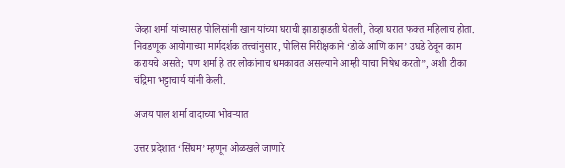जेव्हा शर्मा यांच्यासह पोलिसांनी खान यांच्या घराची झाडाझडती घेतली, तेव्हा घरात फक्त महिलाच होता. निवडणूक आयोगाच्या मार्गदर्शक तत्त्वांनुसार, पोलिस निरीक्षकाने ‘डोळे आणि कान’ उघडे ठेवून काम करायचे असते; पण शर्मा हे तर लोकांनाच धमकावत असल्याने आम्ही याचा निषेध करतो”, अशी टीका चंद्रिमा भट्टाचार्य यांनी केली.

अजय पाल शर्मा वादाच्या भोवऱ्यात

उत्तर प्रदेशात ‘सिंघम’ म्हणून ओळखले जाणारे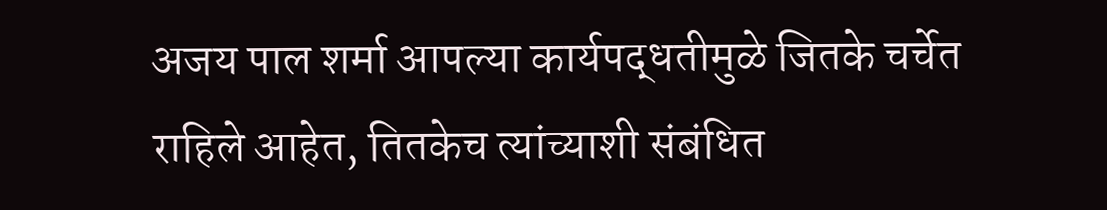अजय पाल शर्मा आपल्या कार्यपद्धतीमुळे जितके चर्चेत राहिले आहेत, तितकेच त्यांच्याशी संबंधित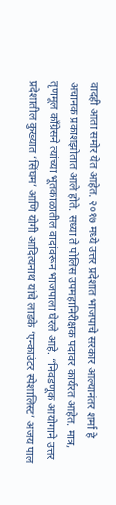वादही आता समोर येत आहेत. २०१७ मध्ये उत्तर प्रदेशात भाजपाचे सरकार आल्यानंतर शर्मा हे अचानक प्रकाशझोतात आले होते. सध्या ते पोलिस उपमहानिरीक्षक पदावर कार्यरत आहेत. मात्र, तृणमूल काँग्रेसने त्यांच्या भूतकाळातील वादांवरून भाजपाला घेरले आहे. “निवडणूक आयोगाने उत्तर प्रदेशातील कुख्यात ‘सिंघम’ आणि योगी आदित्यनाथ यांचे लाडके ‘एन्काउंटर स्पेशालिस्ट’ अजय पाल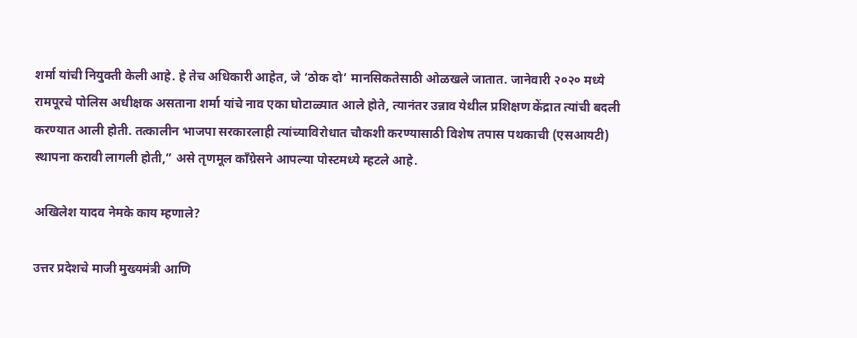शर्मा यांची नियुक्ती केली आहे. हे तेच अधिकारी आहेत, जे ‘ठोक दो’ मानसिकतेसाठी ओळखले जातात. जानेवारी २०२० मध्ये रामपूरचे पोलिस अधीक्षक असताना शर्मा यांचे नाव एका घोटाळ्यात आले होते, त्यानंतर उन्नाव येथील प्रशिक्षण केंद्रात त्यांची बदली करण्यात आली होती. तत्कालीन भाजपा सरकारलाही त्यांच्याविरोधात चौकशी करण्यासाठी विशेष तपास पथकाची (एसआयटी) स्थापना करावी लागली होती,” असे तृणमूल काँग्रेसने आपल्या पोस्टमध्ये म्हटले आहे.

अखिलेश यादव नेमके काय म्हणाले?

उत्तर प्रदेशचे माजी मुख्यमंत्री आणि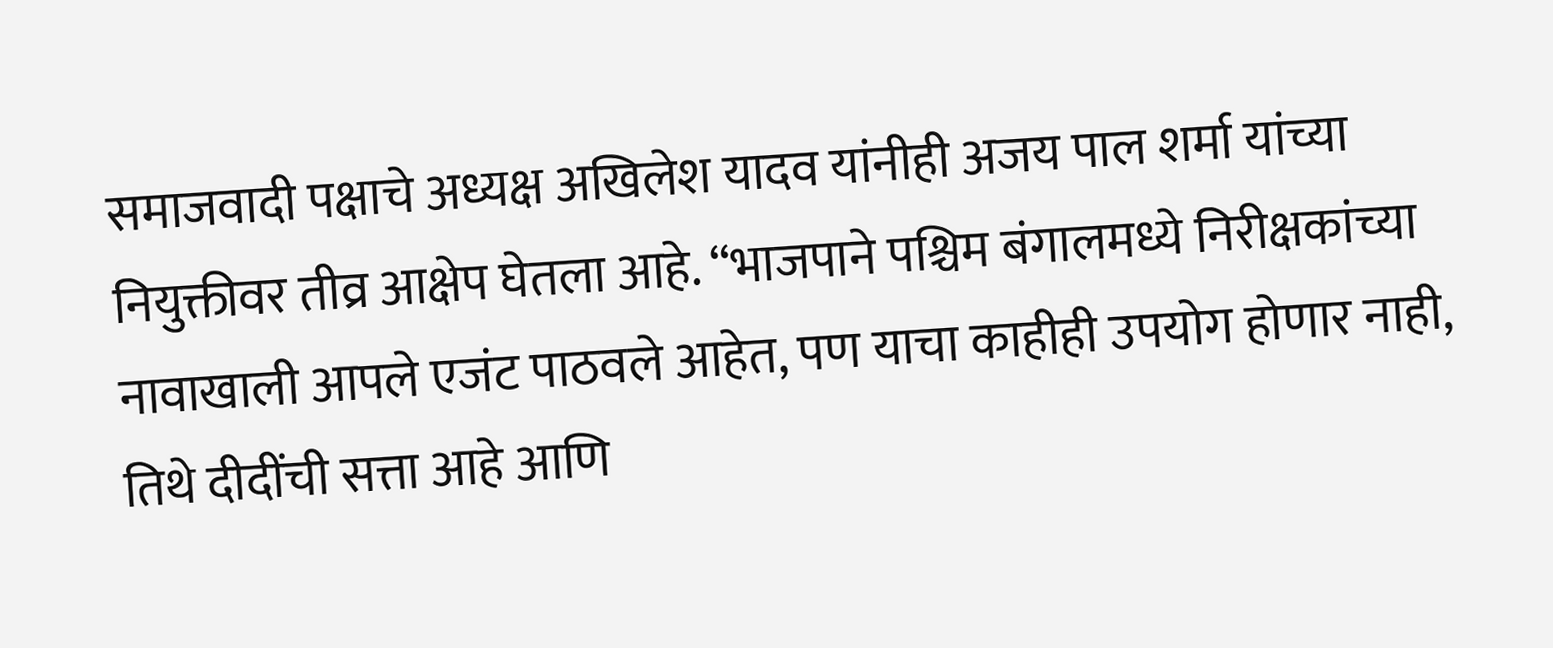समाजवादी पक्षाचे अध्यक्ष अखिलेश यादव यांनीही अजय पाल शर्मा यांच्या नियुक्तीवर तीव्र आक्षेप घेतला आहे. “भाजपाने पश्चिम बंगालमध्ये निरीक्षकांच्या नावाखाली आपले एजंट पाठवले आहेत, पण याचा काहीही उपयोग होणार नाही, तिथे दीदींची सत्ता आहे आणि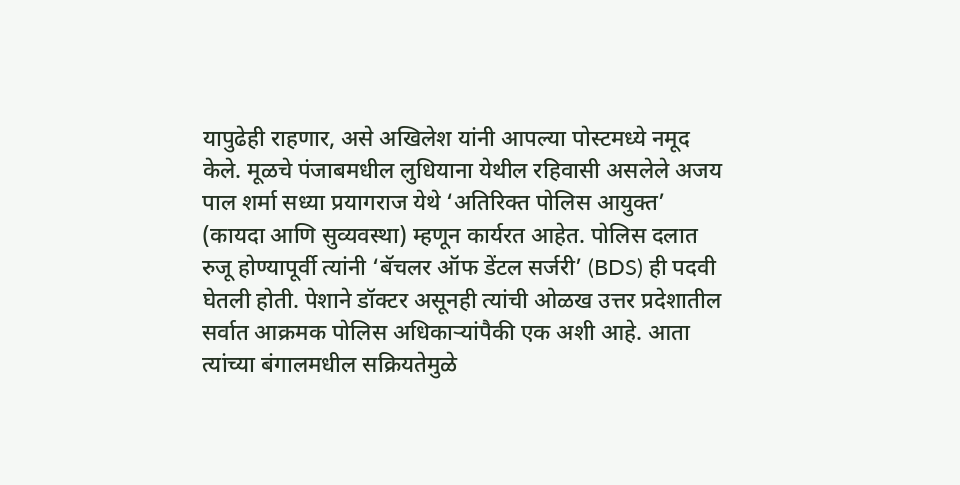यापुढेही राहणार, असे अखिलेश यांनी आपल्या पोस्टमध्ये नमूद केले. मूळचे पंजाबमधील लुधियाना येथील रहिवासी असलेले अजय पाल शर्मा सध्या प्रयागराज येथे ‘अतिरिक्त पोलिस आयुक्त’ (कायदा आणि सुव्यवस्था) म्हणून कार्यरत आहेत. पोलिस दलात रुजू होण्यापूर्वी त्यांनी ‘बॅचलर ऑफ डेंटल सर्जरी’ (BDS) ही पदवी घेतली होती. पेशाने डॉक्टर असूनही त्यांची ओळख उत्तर प्रदेशातील सर्वात आक्रमक पोलिस अधिकाऱ्यांपैकी एक अशी आहे. आता त्यांच्या बंगालमधील सक्रियतेमुळे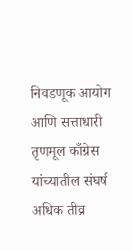निवडणूक आयोग आणि सत्ताधारी तृणमूल काँग्रेस यांच्यातील संघर्ष अधिक तीव्र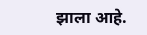झाला आहे.